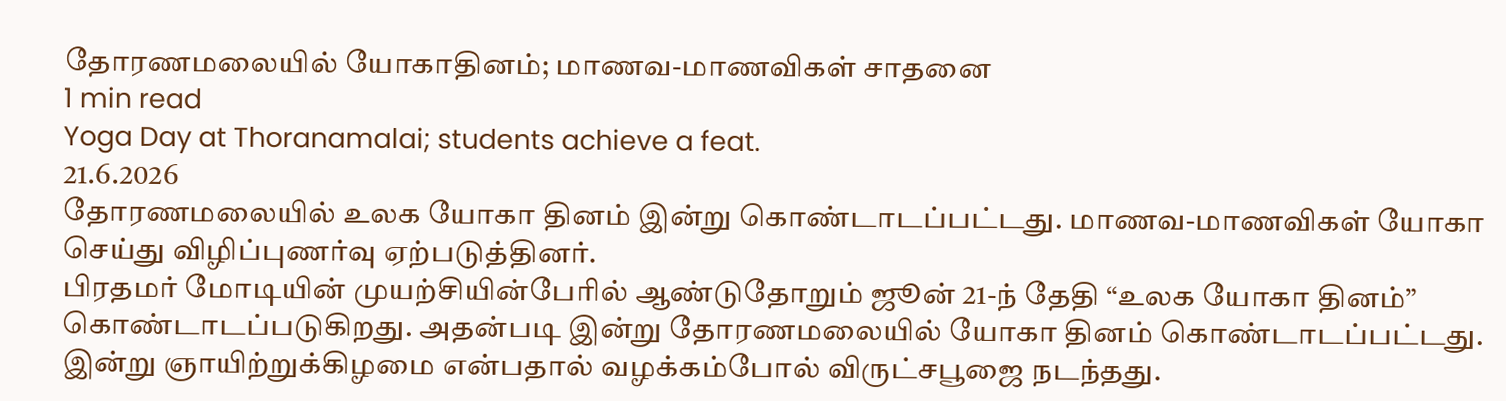தோரணமலையில் யோகாதினம்; மாணவ-மாணவிகள் சாதனை
1 min read
Yoga Day at Thoranamalai; students achieve a feat.
21.6.2026
தோரணமலையில் உலக யோகா தினம் இன்று கொண்டாடப்பட்டது. மாணவ-மாணவிகள் யோகா செய்து விழிப்புணர்வு ஏற்படுத்தினர்.
பிரதமர் மோடியின் முயற்சியின்பேரில் ஆண்டுதோறும் ஜூன் 21-ந் தேதி “உலக யோகா தினம்” கொண்டாடப்படுகிறது. அதன்படி இன்று தோரணமலையில் யோகா தினம் கொண்டாடப்பட்டது.
இன்று ஞாயிற்றுக்கிழமை என்பதால் வழக்கம்போல் விருட்சபூஜை நடந்தது.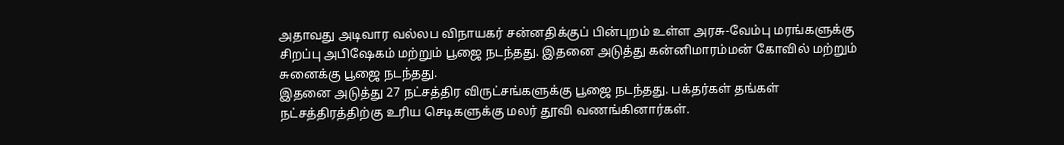அதாவது அடிவார வல்லப விநாயகர் சன்னதிக்குப் பின்புறம் உள்ள அரசு-வேம்பு மரங்களுக்கு சிறப்பு அபிஷேகம் மற்றும் பூஜை நடந்தது. இதனை அடுத்து கன்னிமாரம்மன் கோவில் மற்றும் சுனைக்கு பூஜை நடந்தது.
இதனை அடுத்து 27 நட்சத்திர விருட்சங்களுக்கு பூஜை நடந்தது. பக்தர்கள் தங்கள் நட்சத்திரத்திற்கு உரிய செடிகளுக்கு மலர் தூவி வணங்கினார்கள்.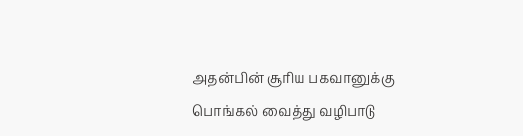அதன்பின் சூரிய பகவானுக்கு பொங்கல் வைத்து வழிபாடு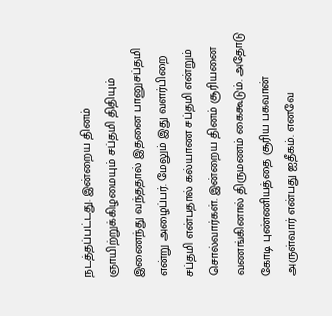நடத்தப்பட்டது. இன்றைய தினம் ஞாயிற்றுக்கிழமையும் சப்தமி திதியும் இணைந்து வந்ததால் இதனை பானுசப்தமி என்று அழைப்பர். மேலும் இது வளர்பிறை சப்தமி என்பதால் கல்யாண சப்தமி என்றும் சொல்வார்கள். இன்றைய தினம் சூரியனை வணங்கினால் திருமணம் கைகூடும். அதோடு கோடி புண்ணியத்தை சூரிய பகவான் அருள்வார் என்பது ஐதீகம். எனவே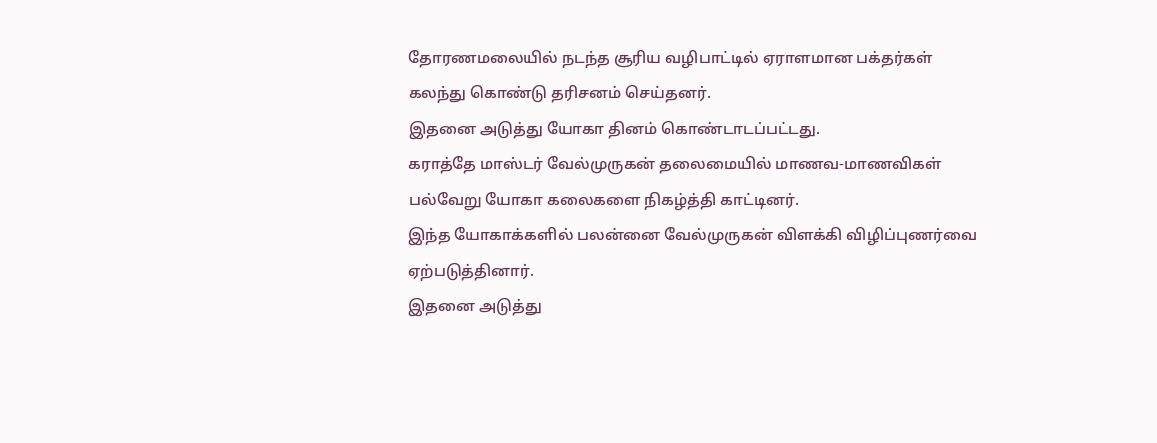தோரணமலையில் நடந்த சூரிய வழிபாட்டில் ஏராளமான பக்தர்கள் கலந்து கொண்டு தரிசனம் செய்தனர்.
இதனை அடுத்து யோகா தினம் கொண்டாடப்பட்டது.
கராத்தே மாஸ்டர் வேல்முருகன் தலைமையில் மாணவ-மாணவிகள் பல்வேறு யோகா கலைகளை நிகழ்த்தி காட்டினர்.
இந்த யோகாக்களில் பலன்னை வேல்முருகன் விளக்கி விழிப்புணர்வை ஏற்படுத்தினார்.
இதனை அடுத்து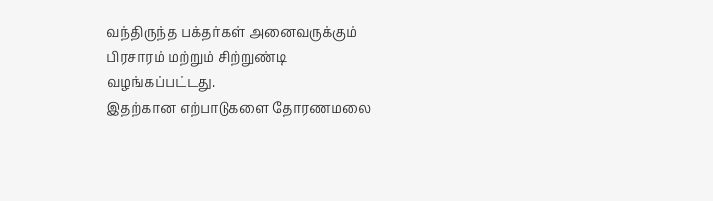வந்திருந்த பக்தர்கள் அனைவருக்கும் பிரசாரம் மற்றும் சிற்றுண்டி வழங்கப்பட்டது.
இதற்கான எற்பாடுகளை தோரணமலை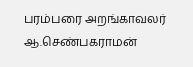பரம்பரை அறங்காவலர் ஆ.செண்பகராமன்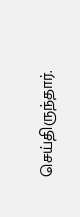செய்திருந்தார்.